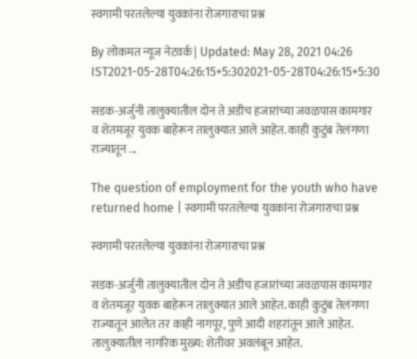स्वगामी परतलेल्या युवकांना रोजगाराचा प्रश्न

By लोकमत न्यूज नेटवर्क | Updated: May 28, 2021 04:26 IST2021-05-28T04:26:15+5:302021-05-28T04:26:15+5:30

सडक-अर्जुनी तालुक्यातील दोन ते अडीच हजारांच्या जवळपास कामगार व शेतमजूर युवक बाहेरून तालुक्यात आले आहेत. काही कुटुंब तेलंगणा राज्यातून ...

The question of employment for the youth who have returned home | स्वगामी परतलेल्या युवकांना रोजगाराचा प्रश्न

स्वगामी परतलेल्या युवकांना रोजगाराचा प्रश्न

सडक-अर्जुनी तालुक्यातील दोन ते अडीच हजारांच्या जवळपास कामगार व शेतमजूर युवक बाहेरून तालुक्यात आले आहेत. काही कुटुंब तेलंगणा राज्यातून आलेत तर काही नागपूर, पुणे आदी शहरांतून आले आहेत. तालुक्यातील नागरिक मुख्य: शेतीवर अवलंबून आहेत.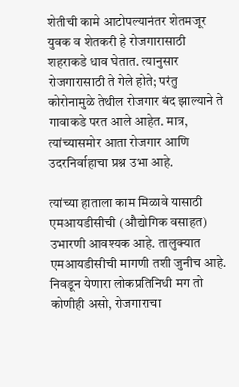शेतीची कामे आटोपल्यानंतर शेतमजूर युवक व शेतकरी हे रोजगारासाठी शहराकडे धाव घेतात. त्यानुसार रोजगारासाठी ते गेले होते; परंतु कोरोनामुळे तेथील रोजगार बंद झाल्याने ते गावाकडे परत आले आहेत. मात्र, त्यांच्यासमोर आता रोजगार आणि उदरनिर्वाहाचा प्रश्न उभा आहे.

त्यांच्या हाताला काम मिळावे यासाठी एमआयडीसीची (औद्योगिक वसाहत) उभारणी आवश्यक आहे. तालुक्यात एमआयडीसीची मागणी तशी जुनीच आहे. निवडून येणारा लोकप्रतिनिधी मग तो कोणीही असो, रोजगाराचा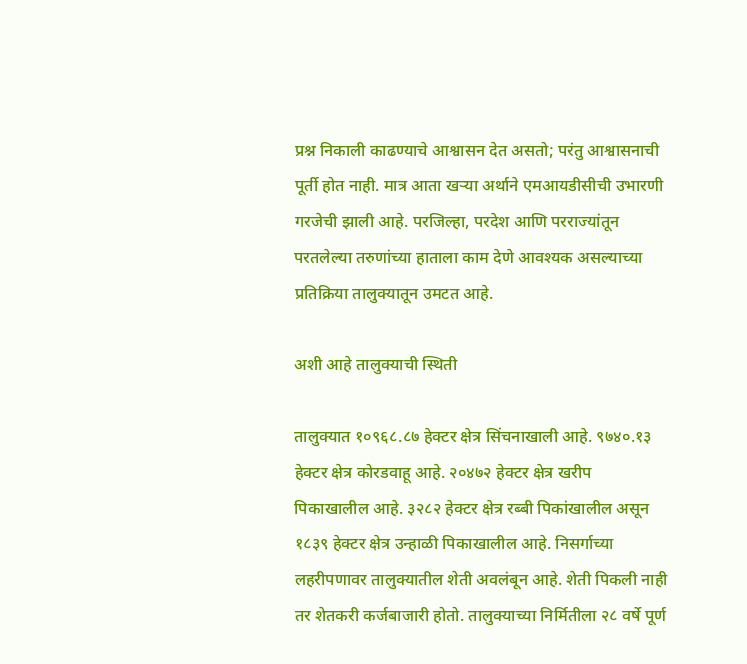प्रश्न निकाली काढण्याचे आश्वासन देत असतो; परंतु आश्वासनाची पूर्ती होत नाही. मात्र आता खऱ्या अर्थाने एमआयडीसीची उभारणी गरजेची झाली आहे. परजिल्हा, परदेश आणि परराज्यांतून परतलेल्या तरुणांच्या हाताला काम देणे आवश्यक असल्याच्या प्रतिक्रिया तालुक्यातून उमटत आहे.

अशी आहे तालुक्याची स्थिती

तालुक्यात १०९६८.८७ हेक्टर क्षेत्र सिंचनाखाली आहे. ९७४०.१३ हेक्टर क्षेत्र कोरडवाहू आहे. २०४७२ हेक्टर क्षेत्र खरीप पिकाखालील आहे. ३२८२ हेक्टर क्षेत्र रब्बी पिकांखालील असून १८३९ हेक्टर क्षेत्र उन्हाळी पिकाखालील आहे. निसर्गाच्या लहरीपणावर तालुक्यातील शेती अवलंबून आहे. शेती पिकली नाही तर शेतकरी कर्जबाजारी होतो. तालुक्याच्या निर्मितीला २८ वर्षे पूर्ण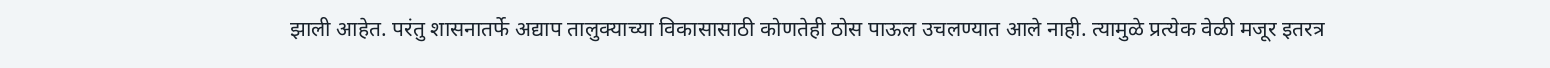झाली आहेत. परंतु शासनातर्फे अद्याप तालुक्याच्या विकासासाठी कोणतेही ठोस पाऊल उचलण्यात आले नाही. त्यामुळे प्रत्येक वेळी मजूर इतरत्र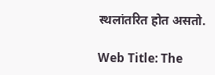स्थलांतरित होत असतो.

Web Title: The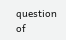question of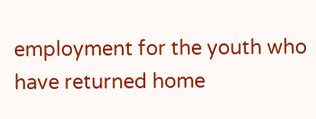employment for the youth who have returned home